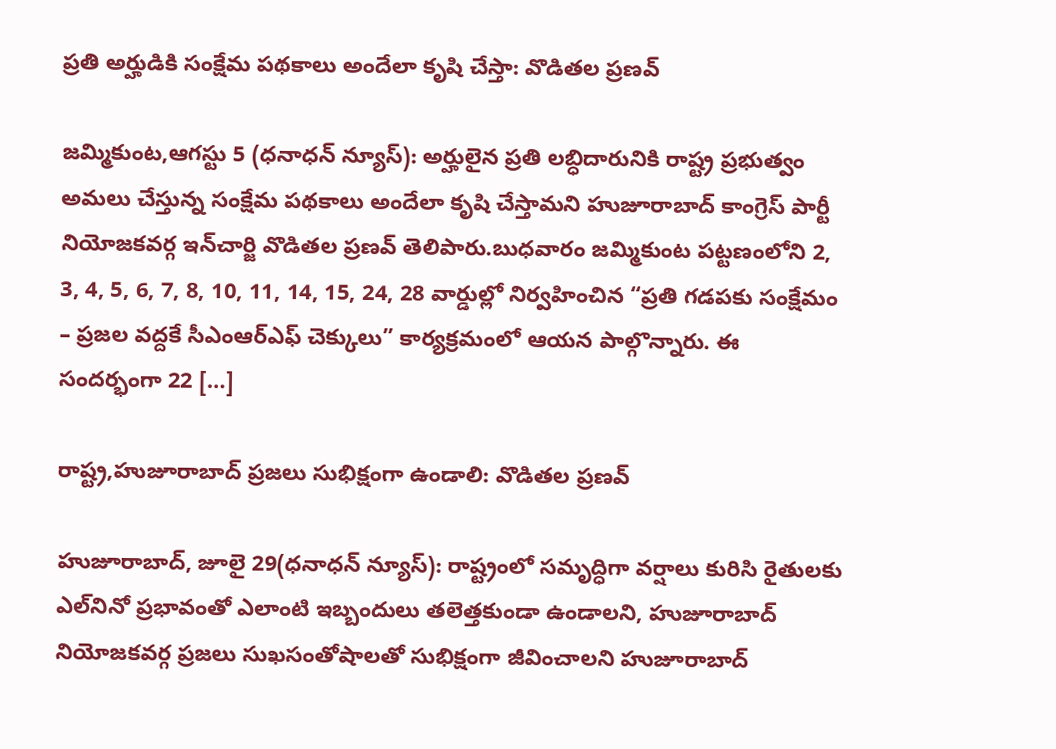ప్రతి అర్హుడికి సంక్షేమ పథకాలు అందేలా కృషి చేస్తా: వొడితల ప్రణవ్

జమ్మికుంట,ఆగస్టు 5 (ధనాధన్ న్యూస్): అర్హులైన ప్రతి లబ్ధిదారునికి రాష్ట్ర ప్రభుత్వం అమలు చేస్తున్న సంక్షేమ పథకాలు అందేలా కృషి చేస్తామని హుజూరాబాద్ కాంగ్రెస్ పార్టీ నియోజకవర్గ ఇన్‌చార్జి వొడితల ప్రణవ్ తెలిపారు.బుధవారం జమ్మికుంట పట్టణంలోని 2, 3, 4, 5, 6, 7, 8, 10, 11, 14, 15, 24, 28 వార్డుల్లో నిర్వహించిన “ప్రతి గడపకు సంక్షేమం – ప్రజల వద్దకే సీఎంఆర్ఎఫ్ చెక్కులు” కార్యక్రమంలో ఆయన పాల్గొన్నారు. ఈ సందర్భంగా 22 […]

రాష్ట్ర,హుజూరాబాద్ ప్రజలు సుభిక్షంగా ఉండాలి: వొడితల ప్రణవ్

హుజూరాబాద్, జూలై 29(ధనాధన్ న్యూస్): రాష్ట్రంలో సమృద్ధిగా వర్షాలు కురిసి రైతులకు ఎల్‌నినో ప్రభావంతో ఎలాంటి ఇబ్బందులు తలెత్తకుండా ఉండాలని, హుజూరాబాద్ నియోజకవర్గ ప్రజలు సుఖసంతోషాలతో సుభిక్షంగా జీవించాలని హుజూరాబాద్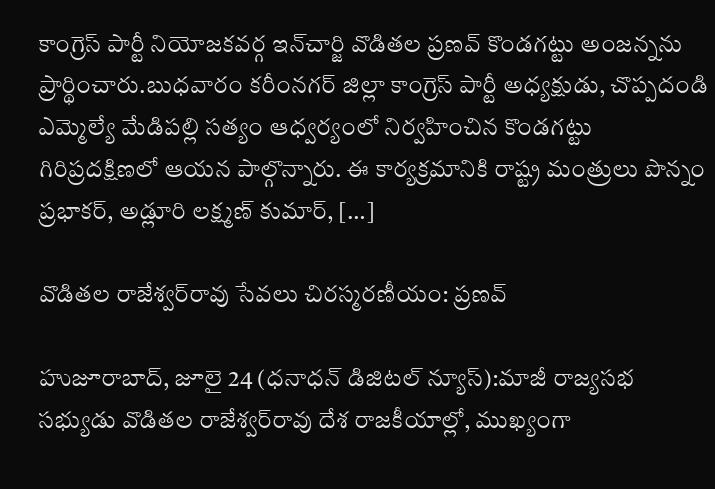కాంగ్రెస్ పార్టీ నియోజకవర్గ ఇన్‌చార్జి వొడితల ప్రణవ్ కొండగట్టు అంజన్నను ప్రార్థించారు.బుధవారం కరీంనగర్ జిల్లా కాంగ్రెస్ పార్టీ అధ్యక్షుడు, చొప్పదండి ఎమ్మెల్యే మేడిపల్లి సత్యం ఆధ్వర్యంలో నిర్వహించిన కొండగట్టు గిరిప్రదక్షిణలో ఆయన పాల్గొన్నారు. ఈ కార్యక్రమానికి రాష్ట్ర మంత్రులు పొన్నం ప్రభాకర్, అడ్లూరి లక్ష్మణ్ కుమార్, […]

వొడితల రాజేశ్వర్‌రావు సేవలు చిరస్మరణీయం: ప్రణవ్

హుజూరాబాద్, జూలై 24 (ధనాధన్ డిజిటల్ న్యూస్):మాజీ రాజ్యసభ సభ్యుడు వొడితల రాజేశ్వర్‌రావు దేశ రాజకీయాల్లో, ముఖ్యంగా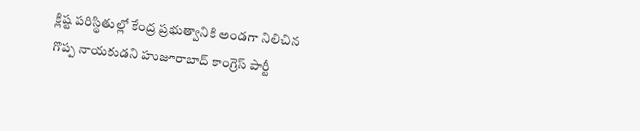క్లిష్ట పరిస్థితుల్లో కేంద్ర ప్రభుత్వానికి అండగా నిలిచిన గొప్ప నాయకుడని హుజూరాబాద్ కాంగ్రెస్ పార్టీ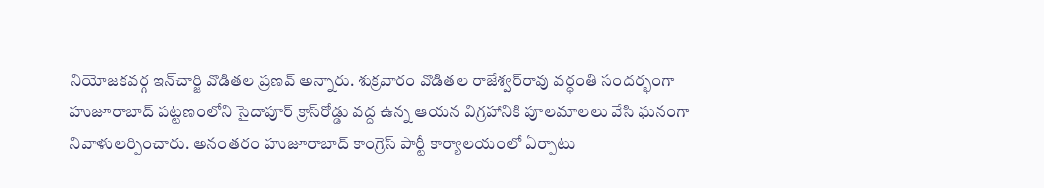నియోజకవర్గ ఇన్‌చార్జి వొడితల ప్రణవ్ అన్నారు. శుక్రవారం వొడితల రాజేశ్వర్‌రావు వర్ధంతి సందర్భంగా హుజూరాబాద్ పట్టణంలోని సైదాపూర్ క్రాస్‌రోడ్డు వద్ద ఉన్న ఆయన విగ్రహానికి పూలమాలలు వేసి ఘనంగా నివాళులర్పించారు. అనంతరం హుజూరాబాద్ కాంగ్రెస్ పార్టీ కార్యాలయంలో ఏర్పాటు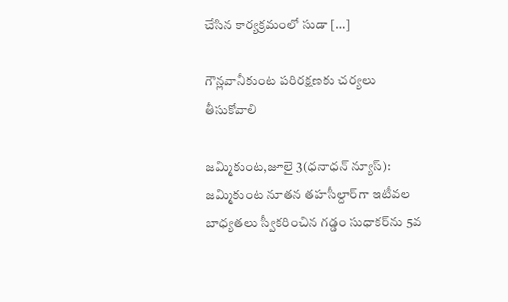చేసిన కార్యక్రమంలో సుడా […]

గౌన్లవానీకుంట పరిరక్షణకు చర్యలు తీసుకోవాలి

జమ్మికుంట,జూలై 3(ధనాధన్ న్యూస్): జమ్మికుంట నూతన తహసీల్దార్‌గా ఇటీవల బాధ్యతలు స్వీకరించిన గడ్డం సుధాకర్‌ను 5వ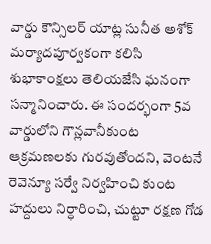వార్డు కౌన్సిలర్ యాట్ల సునీత అశోక్ మర్యాదపూర్వకంగా కలిసి శుభాకాంక్షలు తెలియజేసి ఘనంగా సన్మానించారు. ఈ సందర్భంగా 5వ వార్డులోని గౌన్లవానీకుంట ఆక్రమణలకు గురవుతోందని, వెంటనే రెవెన్యూ సర్వే నిర్వహించి కుంట హద్దులు నిర్ధారించి, చుట్టూ రక్షణ గోడ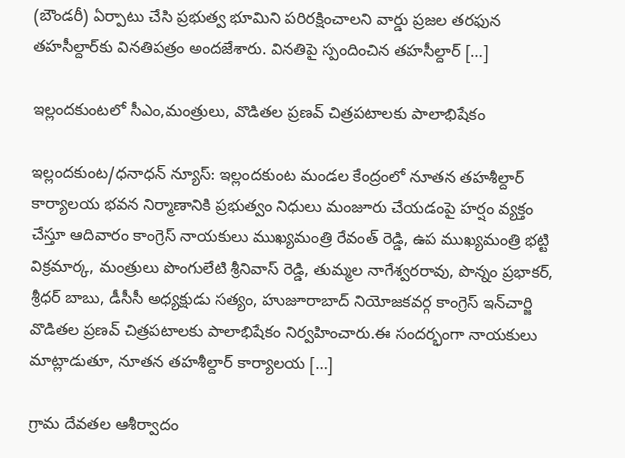(బౌండరీ) ఏర్పాటు చేసి ప్రభుత్వ భూమిని పరిరక్షించాలని వార్డు ప్రజల తరఫున తహసీల్దార్‌కు వినతిపత్రం అందజేశారు. వినతిపై స్పందించిన తహసీల్దార్ […]

ఇల్లందకుంటలో సీఎం,మంత్రులు, వొడితల ప్రణవ్ చిత్రపటాలకు పాలాభిషేకం

ఇల్లందకుంట/ధనాధన్ న్యూస్: ఇల్లందకుంట మండల కేంద్రంలో నూతన తహశీల్దార్ కార్యాలయ భవన నిర్మాణానికి ప్రభుత్వం నిధులు మంజూరు చేయడంపై హర్షం వ్యక్తం చేస్తూ ఆదివారం కాంగ్రెస్ నాయకులు ముఖ్యమంత్రి రేవంత్ రెడ్డి, ఉప ముఖ్యమంత్రి భట్టి విక్రమార్క, మంత్రులు పొంగులేటి శ్రీనివాస్ రెడ్డి, తుమ్మల నాగేశ్వరరావు, పొన్నం ప్రభాకర్, శ్రీధర్ బాబు, డీసీసీ అధ్యక్షుడు సత్యం, హుజూరాబాద్ నియోజకవర్గ కాంగ్రెస్ ఇన్‌చార్జి వొడితల ప్రణవ్ చిత్రపటాలకు పాలాభిషేకం నిర్వహించారు.ఈ సందర్భంగా నాయకులు మాట్లాడుతూ, నూతన తహశీల్దార్ కార్యాలయ […]

గ్రామ దేవతల ఆశీర్వాదం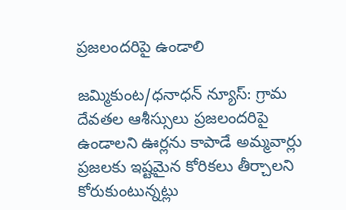ప్రజలందరిపై ఉండాలి

జమ్మికుంట/ధనాధన్ న్యూస్: గ్రామ దేవతల ఆశీస్సులు ప్రజలందరిపై ఉండాలని ఊర్లను కాపాడే అమ్మవార్లు ప్రజలకు ఇష్టమైన కోరికలు తీర్చాలని కోరుకుంటున్నట్లు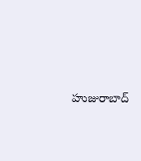హుజురాబాద్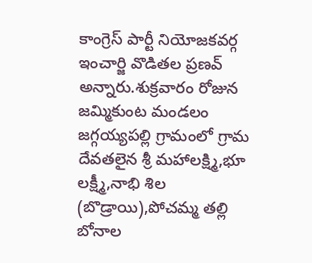కాంగ్రెస్ పార్టీ నియోజకవర్గ ఇంచార్జి వొడితల ప్రణవ్ అన్నారు.శుక్రవారం రోజున జమ్మికుంట మండలం జగ్గయ్యపల్లి గ్రామంలో గ్రామ దేవతలైన శ్రీ మహాలక్ష్మి,భూ లక్ష్మీ,నాభి శిల (బొడ్రాయి),పోచమ్మ తల్లి బోనాల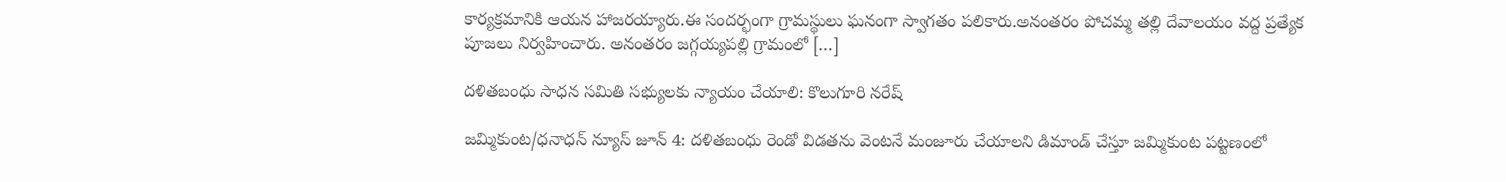కార్యక్రమానికి ఆయన హాజరయ్యారు.ఈ సందర్భంగా గ్రామస్థులు ఘనంగా స్వాగతం పలికారు.అనంతరం పోచమ్మ తల్లి దేవాలయం వద్ద ప్రత్యేక పూజలు నిర్వహించారు. అనంతరం జగ్గయ్యపల్లి గ్రామంలో […]

దళితబంధు సాధన సమితి సభ్యులకు న్యాయం చేయాలి: కొలుగూరి నరేష్

జమ్మికుంట/ధనాధన్ న్యూస్ జూన్ 4: దళితబంధు రెండో విడతను వెంటనే మంజూరు చేయాలని డిమాండ్ చేస్తూ జమ్మికుంట పట్టణంలో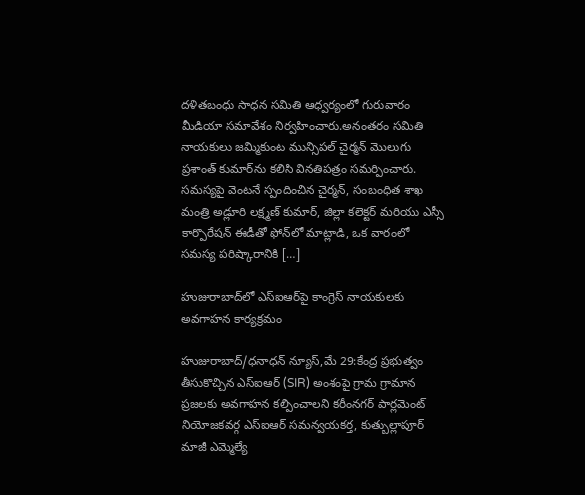దళితబంధు సాధన సమితి ఆధ్వర్యంలో గురువారం మీడియా సమావేశం నిర్వహించారు.అనంతరం సమితి నాయకులు జమ్మికుంట మున్సిపల్ చైర్మన్ మొలుగు ప్రశాంత్ కుమార్‌ను కలిసి వినతిపత్రం సమర్పించారు. సమస్యపై వెంటనే స్పందించిన చైర్మన్, సంబంధిత శాఖ మంత్రి అడ్లూరి లక్ష్మణ్ కుమార్, జిల్లా కలెక్టర్ మరియు ఎస్సీ కార్పొరేషన్ ఈడీతో ఫోన్‌లో మాట్లాడి, ఒక వారంలో సమస్య పరిష్కారానికి […]

హుజురాబాద్‌లో ఎస్‌ఐఆర్‌పై కాంగ్రెస్ నాయకులకు అవగాహన కార్యక్రమం

హుజురాబాద్/ధనాధన్ న్యూస్,మే 29:కేంద్ర ప్రభుత్వం తీసుకొచ్చిన ఎస్‌ఐఆర్ (SIR) అంశంపై గ్రామ గ్రామాన ప్రజలకు అవగాహన కల్పించాలని కరీంనగర్ పార్లమెంట్ నియోజకవర్గ ఎస్‌ఐఆర్ సమన్వయకర్త, కుత్బుల్లాపూర్ మాజీ ఎమ్మెల్యే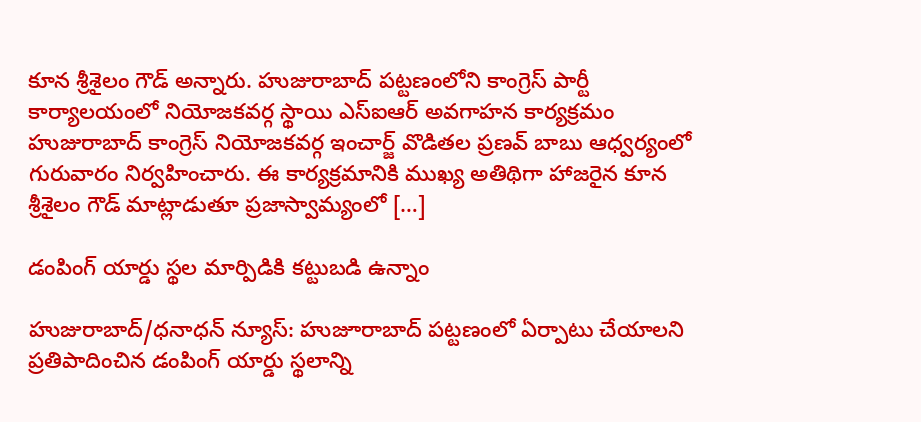కూన శ్రీశైలం గౌడ్ అన్నారు. హుజురాబాద్ పట్టణంలోని కాంగ్రెస్ పార్టీ కార్యాలయంలో నియోజకవర్గ స్థాయి ఎస్‌ఐఆర్ అవగాహన కార్యక్రమం హుజురాబాద్ కాంగ్రెస్ నియోజకవర్గ ఇంచార్జ్ వొడితల ప్రణవ్ బాబు ఆధ్వర్యంలో గురువారం నిర్వహించారు. ఈ కార్యక్రమానికి ముఖ్య అతిథిగా హాజరైన కూన శ్రీశైలం గౌడ్ మాట్లాడుతూ ప్రజాస్వామ్యంలో […]

డంపింగ్ యార్డు స్థల మార్పిడికి కట్టుబడి ఉన్నాం

హుజురాబాద్/ధనాధన్ న్యూస్: హుజూరాబాద్ పట్టణంలో ఏర్పాటు చేయాలని ప్రతిపాదించిన డంపింగ్ యార్డు స్థలాన్ని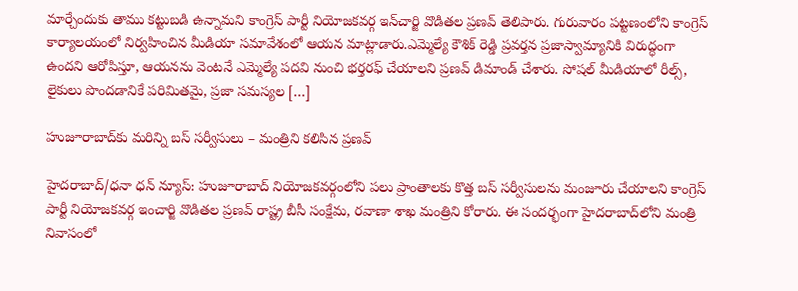మార్చేందుకు తాము కట్టుబడి ఉన్నామని కాంగ్రెస్ పార్టీ నియోజకవర్గ ఇన్‌చార్జి వొడితల ప్రణవ్ తెలిపారు. గురువారం పట్టణంలోని కాంగ్రెస్ కార్యాలయంలో నిర్వహించిన మీడియా సమావేశంలో ఆయన మాట్లాడారు.ఎమ్మెల్యే కౌశిక్ రెడ్డి ప్రవర్తన ప్రజాస్వామ్యానికి విరుద్ధంగా ఉందని ఆరోపిస్తూ, ఆయనను వెంటనే ఎమ్మెల్యే పదవి నుంచి భర్తరఫ్ చేయాలని ప్రణవ్ డిమాండ్ చేశారు. సోషల్ మీడియాలో రీల్స్, లైకులు పొందడానికే పరిమితమై, ప్రజా సమస్యల […]

హుజూరాబాద్‌కు మరిన్ని బస్ సర్వీసులు – మంత్రిని కలిసిన ప్రణవ్

హైదరాబాద్/ధనా ధన్ న్యూస్: హుజూరాబాద్ నియోజకవర్గంలోని పలు ప్రాంతాలకు కొత్త బస్ సర్వీసులను మంజూరు చేయాలని కాంగ్రెస్ పార్టీ నియోజకవర్గ ఇంచార్జి వొడితల ప్రణవ్ రాష్ట్ర బీసీ సంక్షేమ, రవాణా శాఖ మంత్రిని కోరారు. ఈ సందర్భంగా హైదరాబాద్‌లోని మంత్రి నివాసంలో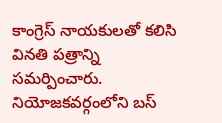కాంగ్రెస్ నాయకులతో కలిసి వినతి పత్రాన్ని సమర్పించారు. నియోజకవర్గంలోని బస్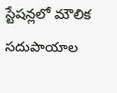స్టేషన్లలో మౌలిక సదుపాయాల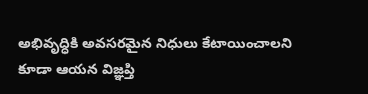అభివృద్ధికి అవసరమైన నిధులు కేటాయించాలని కూడా ఆయన విజ్ఞప్తి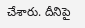చేశారు. దీనిపై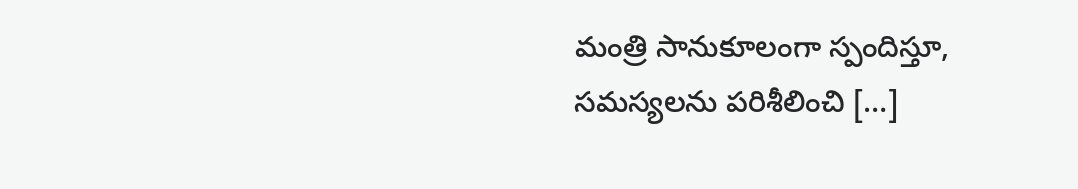మంత్రి సానుకూలంగా స్పందిస్తూ, సమస్యలను పరిశీలించి […]